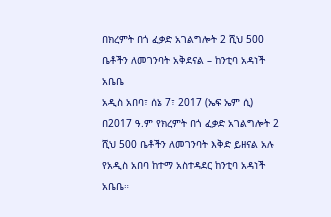በክረምት በጎ ፈቃድ አገልግሎት 2 ሺህ 500 ቤቶችን ለመገንባት አቅደናል – ከንቲባ አዳነች አቤቤ
አዲስ አበባ፣ ሰኔ 7፣ 2017 (ኤፍ ኤም ሲ) በ2017 ዓ.ም የክረምት በጎ ፈቃድ አገልግሎት 2 ሺህ 500 ቤቶችን ለመገንባት እቅድ ይዘናል አሉ የአዲስ አበባ ከተማ አስተዳደር ከንቲባ አዳነች አቤቤ።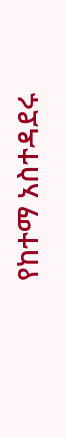የከተማ አስተዳደሩ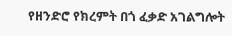የዘንድሮ የክረምት በጎ ፈቃድ አገልግሎት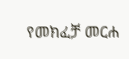የመክፈቻ መርሐ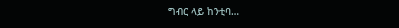ግብር ላይ ከንቲባ…